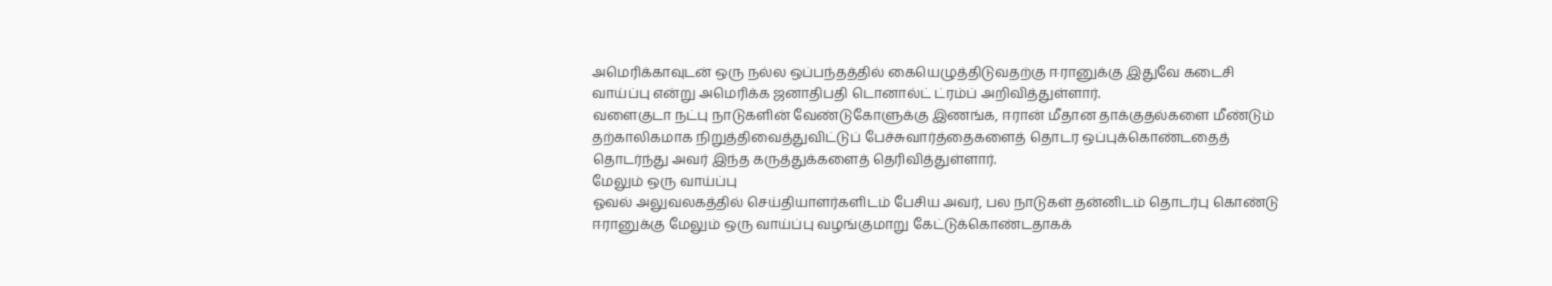அமெரிக்காவுடன் ஒரு நல்ல ஒப்பந்தத்தில் கையெழுத்திடுவதற்கு ஈரானுக்கு இதுவே கடைசி வாய்ப்பு என்று அமெரிக்க ஜனாதிபதி டொனால்ட் ட்ரம்ப் அறிவித்துள்ளார்.
வளைகுடா நட்பு நாடுகளின் வேண்டுகோளுக்கு இணங்க, ஈரான் மீதான தாக்குதல்களை மீண்டும் தற்காலிகமாக நிறுத்திவைத்துவிட்டுப் பேச்சுவார்த்தைகளைத் தொடர ஒப்புக்கொண்டதைத் தொடர்ந்து அவர் இந்த கருத்துக்களைத் தெரிவித்துள்ளார்.
மேலும் ஒரு வாய்ப்பு
ஓவல் அலுவலகத்தில் செய்தியாளர்களிடம் பேசிய அவர், பல நாடுகள் தன்னிடம் தொடர்பு கொண்டு ஈரானுக்கு மேலும் ஒரு வாய்ப்பு வழங்குமாறு கேட்டுக்கொண்டதாகக்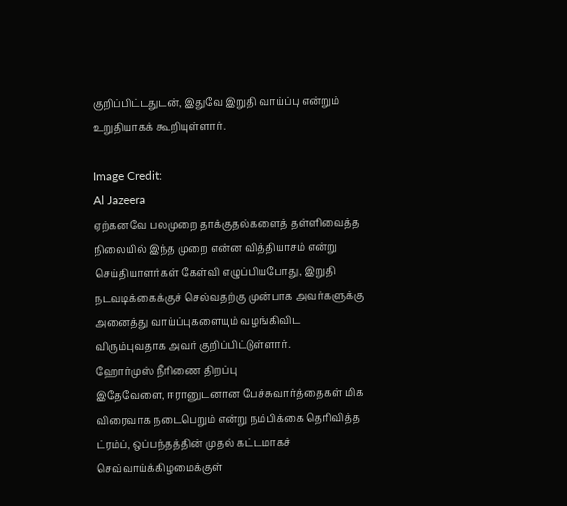குறிப்பிட்டதுடன், இதுவே இறுதி வாய்ப்பு என்றும் உறுதியாகக் கூறியுள்ளார்.

Image Credit:
Al Jazeera
ஏற்கனவே பலமுறை தாக்குதல்களைத் தள்ளிவைத்த நிலையில் இந்த முறை என்ன வித்தியாசம் என்று செய்தியாளர்கள் கேள்வி எழுப்பியபோது, இறுதி நடவடிக்கைக்குச் செல்வதற்கு முன்பாக அவர்களுக்கு அனைத்து வாய்ப்புகளையும் வழங்கிவிட விரும்புவதாக அவர் குறிப்பிட்டுள்ளார்.
ஹோர்முஸ் நீரிணை திறப்பு
இதேவேளை, ஈரானுடனான பேச்சுவார்த்தைகள் மிக விரைவாக நடைபெறும் என்று நம்பிக்கை தெரிவித்த ட்ரம்ப், ஒப்பந்தத்தின் முதல் கட்டமாகச் செவ்வாய்க்கிழமைக்குள்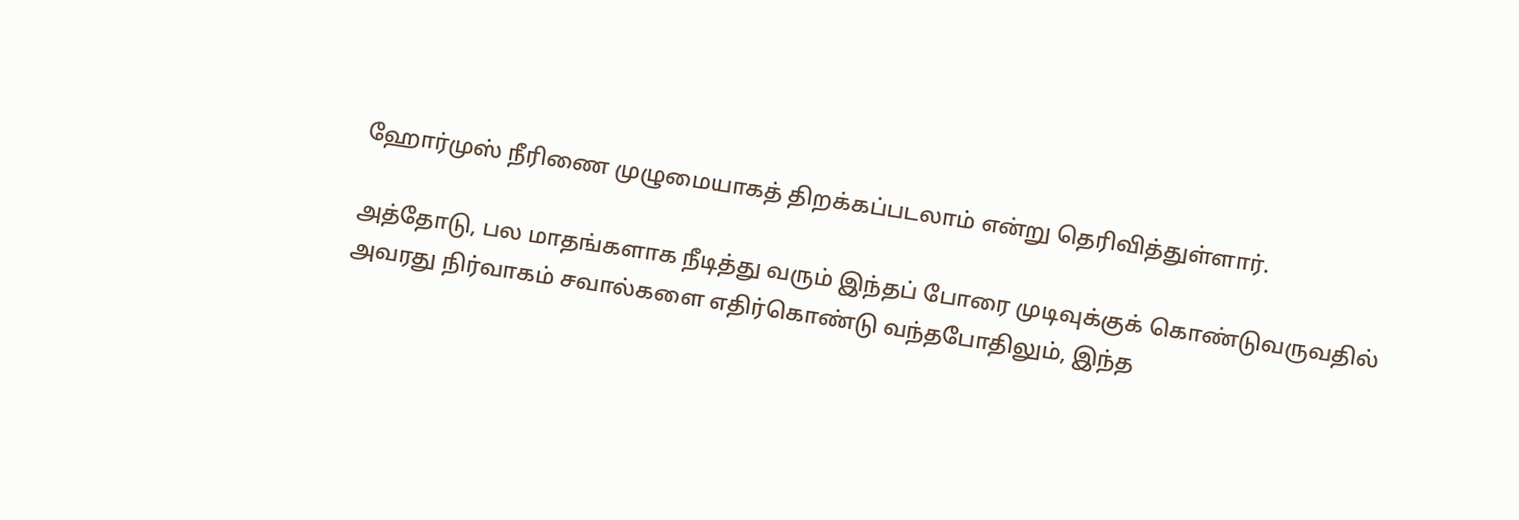ஹோர்முஸ் நீரிணை முழுமையாகத் திறக்கப்படலாம் என்று தெரிவித்துள்ளார்.

அத்தோடு, பல மாதங்களாக நீடித்து வரும் இந்தப் போரை முடிவுக்குக் கொண்டுவருவதில் அவரது நிர்வாகம் சவால்களை எதிர்கொண்டு வந்தபோதிலும், இந்த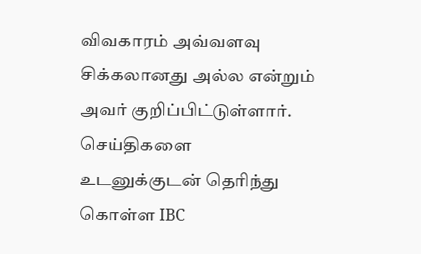விவகாரம் அவ்வளவு சிக்கலானது அல்ல என்றும் அவர் குறிப்பிட்டுள்ளார்.
செய்திகளை உடனுக்குடன் தெரிந்து கொள்ள IBC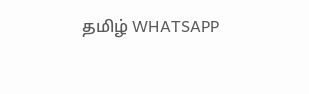தமிழ் WHATSAPP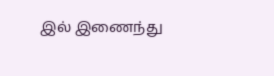இல் இணைந்து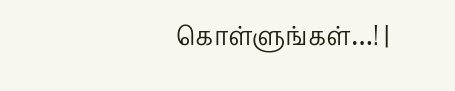கொள்ளுங்கள்…! |